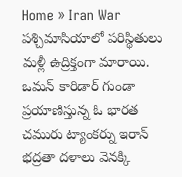Home » Iran War
పశ్చిమాసియాలో పరిస్థితులు మళ్లీ ఉద్రిక్తంగా మారాయి. ఒమన్ కారిడార్ గుండా ప్రయాణిస్తున్న ఓ భారత చమురు ట్యాంకర్ను ఇరాన్ భద్రతా దళాలు వెనక్కి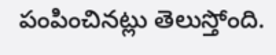పంపించినట్లు తెలుస్తోంది.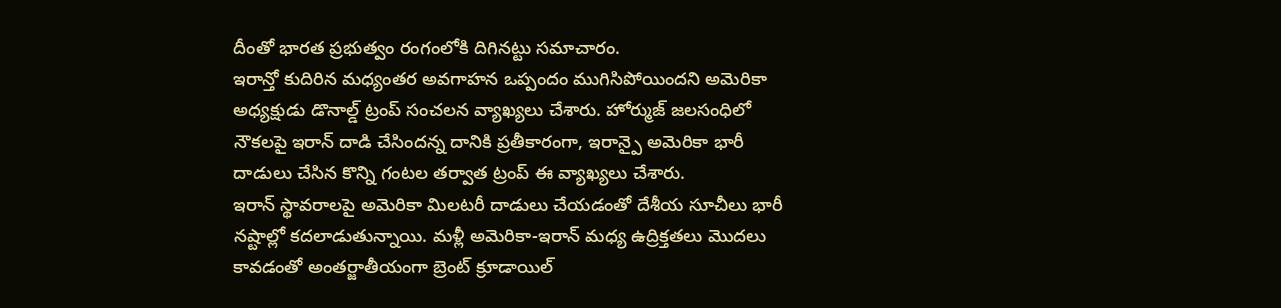దీంతో భారత ప్రభుత్వం రంగంలోకి దిగినట్టు సమాచారం.
ఇరాన్తో కుదిరిన మధ్యంతర అవగాహన ఒప్పందం ముగిసిపోయిందని అమెరికా అధ్యక్షుడు డొనాల్డ్ ట్రంప్ సంచలన వ్యాఖ్యలు చేశారు. హోర్ముజ్ జలసంధిలో నౌకలపై ఇరాన్ దాడి చేసిందన్న దానికి ప్రతీకారంగా, ఇరాన్పై అమెరికా భారీ దాడులు చేసిన కొన్ని గంటల తర్వాత ట్రంప్ ఈ వ్యాఖ్యలు చేశారు.
ఇరాన్ స్థావరాలపై అమెరికా మిలటరీ దాడులు చేయడంతో దేశీయ సూచీలు భారీ నష్టాల్లో కదలాడుతున్నాయి. మళ్లీ అమెరికా-ఇరాన్ మధ్య ఉద్రిక్తతలు మొదలు కావడంతో అంతర్జాతీయంగా బ్రెంట్ క్రూడాయిల్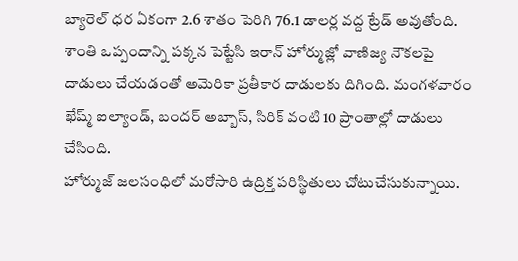బ్యారెల్ ధర ఏకంగా 2.6 శాతం పెరిగి 76.1 డాలర్ల వద్ద ట్రేడ్ అవుతోంది.
శాంతి ఒప్పందాన్ని పక్కన పెట్టేసి ఇరాన్ హోర్ముజ్లో వాణిజ్య నౌకలపై దాడులు చేయడంతో అమెరికా ప్రతీకార దాడులకు దిగింది. మంగళవారం ఖేష్మ్ ఐల్యాండ్, బందర్ అబ్బాస్, సిరిక్ వంటి 10 ప్రాంతాల్లో దాడులు చేసింది.
హోర్ముజ్ జలసంధిలో మరోసారి ఉద్రిక్త పరిస్థితులు చోటుచేసుకున్నాయి.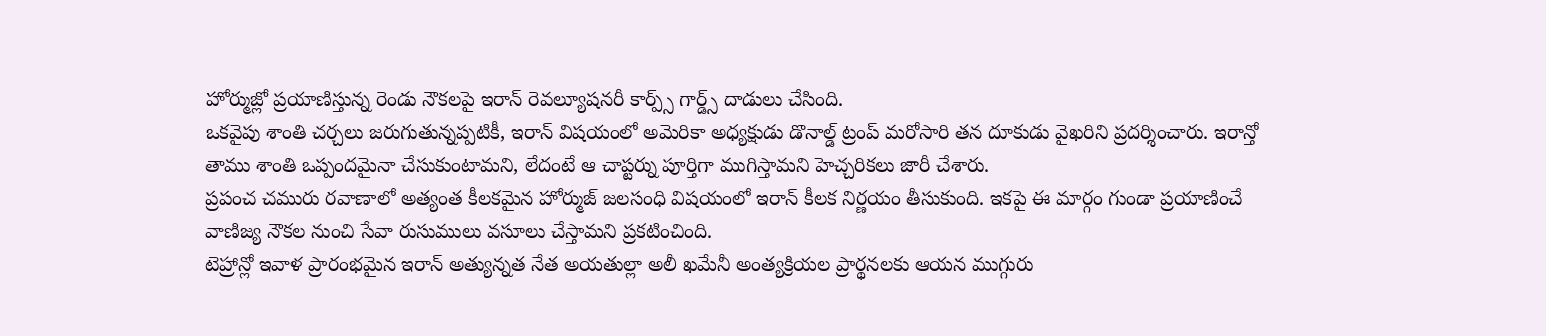హోర్ముజ్లో ప్రయాణిస్తున్న రెండు నౌకలపై ఇరాన్ రెవల్యూషనరీ కార్ప్స్ గార్డ్స్ దాడులు చేసింది.
ఒకవైపు శాంతి చర్చలు జరుగుతున్నప్పటికీ, ఇరాన్ విషయంలో అమెరికా అధ్యక్షుడు డొనాల్డ్ ట్రంప్ మరోసారి తన దూకుడు వైఖరిని ప్రదర్శించారు. ఇరాన్తో తాము శాంతి ఒప్పందమైనా చేసుకుంటామని, లేదంటే ఆ చాప్టర్ను పూర్తిగా ముగిస్తామని హెచ్చరికలు జారీ చేశారు.
ప్రపంచ చమురు రవాణాలో అత్యంత కీలకమైన హోర్ముజ్ జలసంధి విషయంలో ఇరాన్ కీలక నిర్ణయం తీసుకుంది. ఇకపై ఈ మార్గం గుండా ప్రయాణించే వాణిజ్య నౌకల నుంచి సేవా రుసుములు వసూలు చేస్తామని ప్రకటించింది.
టెహ్రాన్లో ఇవాళ ప్రారంభమైన ఇరాన్ అత్యున్నత నేత అయతుల్లా అలీ ఖమేనీ అంత్యక్రియల ప్రార్థనలకు ఆయన ముగ్గురు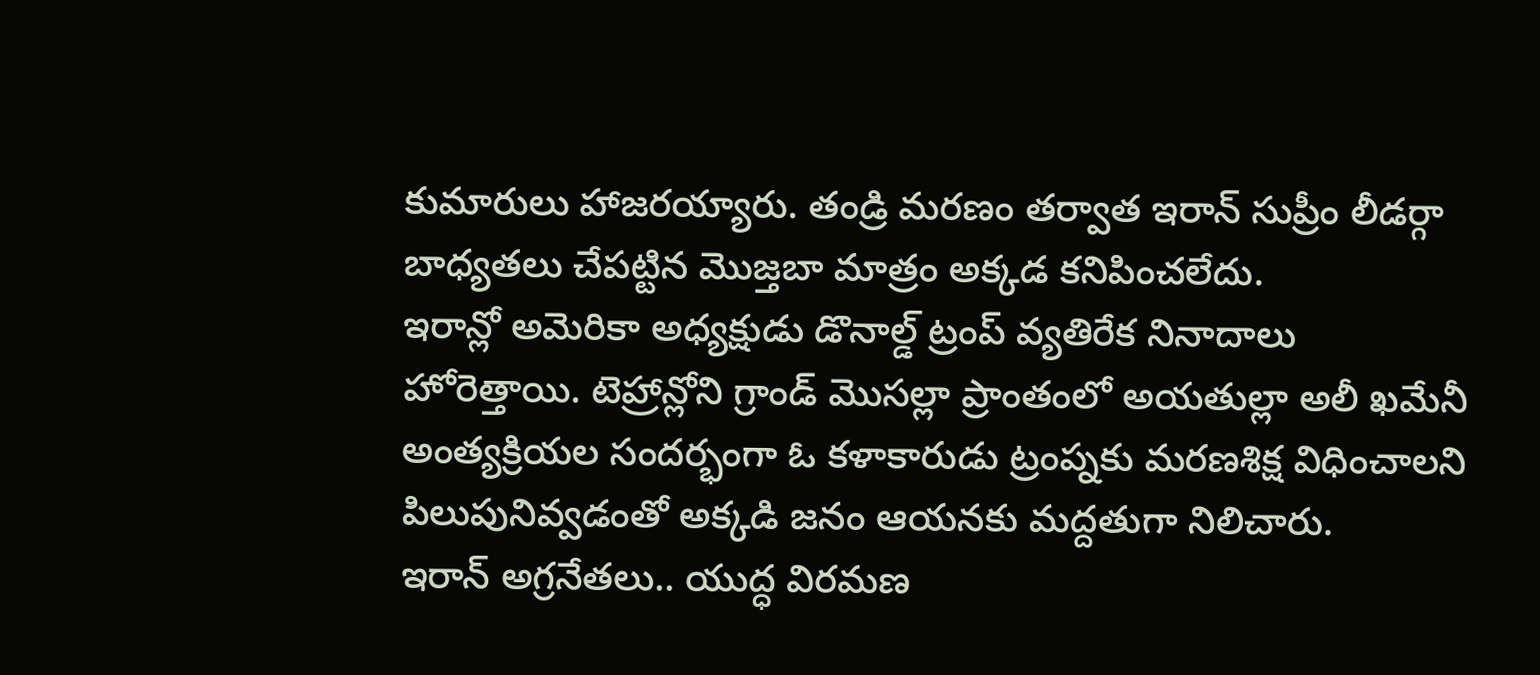కుమారులు హాజరయ్యారు. తండ్రి మరణం తర్వాత ఇరాన్ సుప్రీం లీడర్గా బాధ్యతలు చేపట్టిన మొజ్తబా మాత్రం అక్కడ కనిపించలేదు.
ఇరాన్లో అమెరికా అధ్యక్షుడు డొనాల్డ్ ట్రంప్ వ్యతిరేక నినాదాలు హోరెత్తాయి. టెహ్రాన్లోని గ్రాండ్ మొసల్లా ప్రాంతంలో అయతుల్లా అలీ ఖమేనీ అంత్యక్రియల సందర్భంగా ఓ కళాకారుడు ట్రంప్నకు మరణశిక్ష విధించాలని పిలుపునివ్వడంతో అక్కడి జనం ఆయనకు మద్దతుగా నిలిచారు.
ఇరాన్ అగ్రనేతలు.. యుద్ధ విరమణ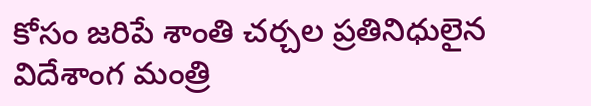కోసం జరిపే శాంతి చర్చల ప్రతినిధులైన విదేశాంగ మంత్రి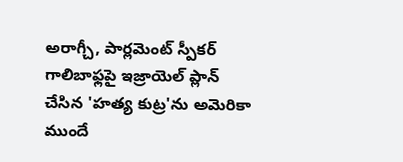అరాగ్చీ, పార్లమెంట్ స్పీకర్ గాలిబాఫ్లపై ఇజ్రాయెల్ ప్లాన్ చేసిన 'హత్య కుట్ర'ను అమెరికా ముందే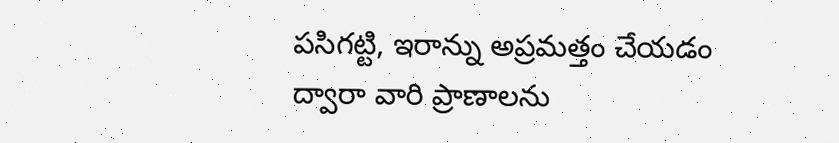పసిగట్టి, ఇరాన్ను అప్రమత్తం చేయడం ద్వారా వారి ప్రాణాలను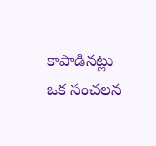కాపాడినట్లు ఒక సంచలన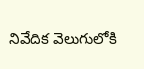నివేదిక వెలుగులోకి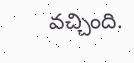వచ్చింది.